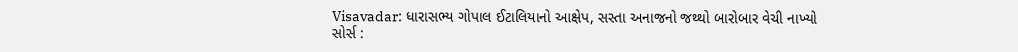Visavadar: ધારાસભ્ય ગોપાલ ઈટાલિયાનો આક્ષેપ, સસ્તા અનાજનો જથ્થો બારોબાર વેચી નાખ્યો
સોર્સ :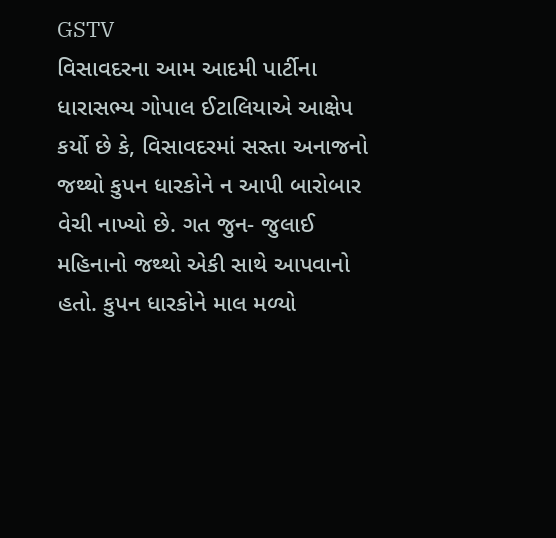GSTV
વિસાવદરના આમ આદમી પાર્ટીના ધારાસભ્ય ગોપાલ ઈટાલિયાએ આક્ષેપ કર્યો છે કે, વિસાવદરમાં સસ્તા અનાજનો જથ્થો કુપન ધારકોને ન આપી બારોબાર વેચી નાખ્યો છે. ગત જુન- જુલાઈ મહિનાનો જથ્થો એકી સાથે આપવાનો હતો. કુપન ધારકોને માલ મળ્યો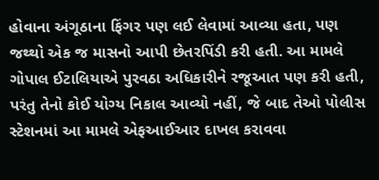હોવાના અંગૂઠાના ફિંગર પણ લઈ લેવામાં આવ્યા હતા, પણ જથ્થો એક જ માસનો આપી છેતરપિંડી કરી હતી. આ મામલે ગોપાલ ઈટાલિયાએ પુરવઠા અધિકારીને રજૂઆત પણ કરી હતી, પરંતુ તેનો કોઈ યોગ્ય નિકાલ આવ્યો નહીં, જે બાદ તેઓ પોલીસ સ્ટેશનમાં આ મામલે એફઆઈઆર દાખલ કરાવવા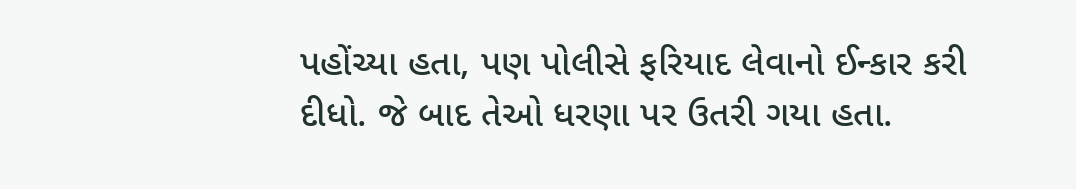પહોંચ્યા હતા, પણ પોલીસે ફરિયાદ લેવાનો ઈન્કાર કરી દીધો. જે બાદ તેઓ ધરણા પર ઉતરી ગયા હતા.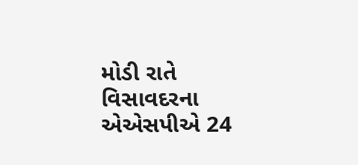મોડી રાતે વિસાવદરના એએસપીએ 24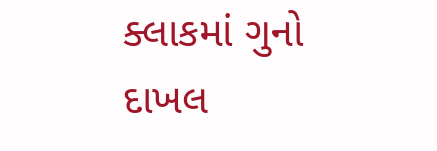ક્લાકમાં ગુનો દાખલ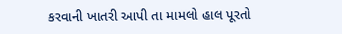કરવાની ખાતરી આપી તા મામલો હાલ પૂરતો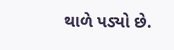થાળે પડ્યો છે.